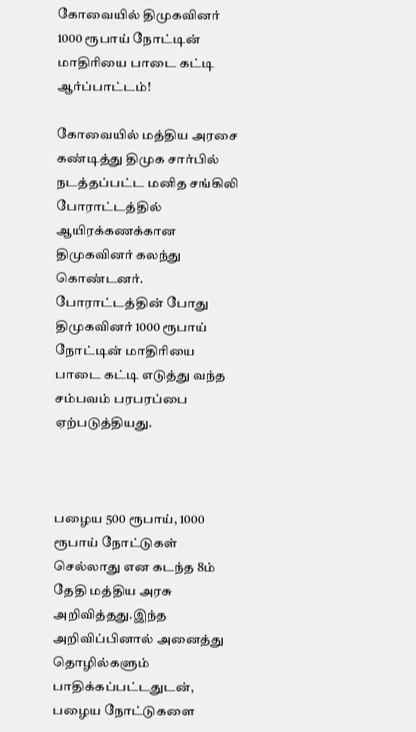கோவையில் திமுகவினர் 1000 ரூபாய் நோட்டின் மாதிரியை பாடை கட்டி ஆர்ப்பாட்டம்!

கோவையில் மத்திய அரசை கண்டித்து திமுக சார்பில் நடத்தப்பட்ட மனித சங்கிலி போராட்டத்தில் ஆயிரக்கணக்கான திமுகவினர் கலந்து கொண்டனர். போராட்டத்தின் போது திமுகவினர் 1000 ரூபாய் நோட்டின் மாதிரியை பாடை கட்டி எடுத்து வந்த சம்பவம் பரபரப்பை ஏற்படுத்தியது.



பழைய 500 ரூபாய், 1000 ரூபாய் நோட்டுகள் செல்லாது என கடந்த 8ம் தேதி மத்திய அரசு அறிவித்தது.இந்த அறிவிப்பினால் அனைத்து தொழில்களும் பாதிக்கப்பட்டதுடன், பழைய நோட்டுகளை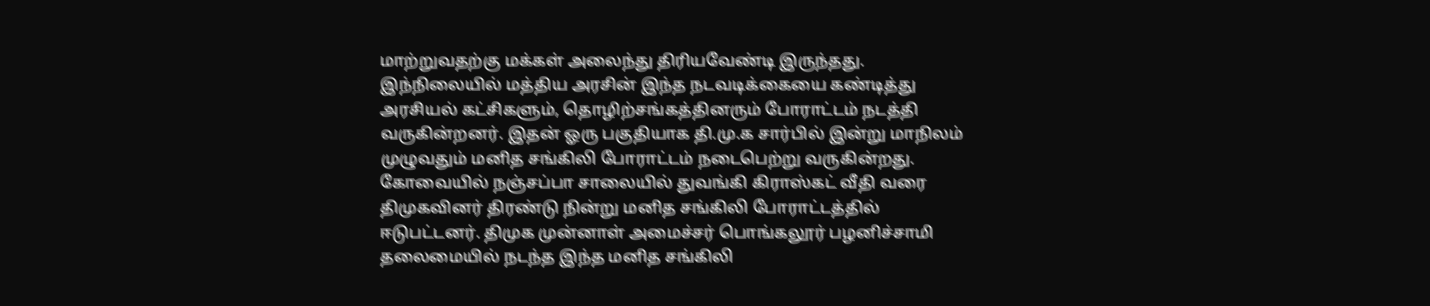மாற்றுவதற்கு மக்கள் அலைந்து திரியவேண்டி இருந்தது. இந்நிலையில் மத்திய அரசின் இந்த நடவடிக்கையை கண்டித்து அரசியல் கட்சிகளும், தொழிற்சங்கத்தினரும் போராட்டம் நடத்தி வருகின்றனர். இதன் ஓரு பகுதியாக தி.மு.க சார்பில் இன்று மாநிலம் முழுவதும் மனித சங்கிலி போராட்டம் நடைபெற்று வருகின்றது. கோவையில் நஞ்சப்பா சாலையில் துவங்கி கிராஸ்கட் வீதி வரை திமுகவினர் திரண்டு நின்று மனித சங்கிலி போராட்டத்தில் ஈடுபட்டனர். திமுக முன்னாள் அமைச்சர் பொங்கலூர் பழனிச்சாமி தலைமையில் நடந்த இந்த மனித சங்கிலி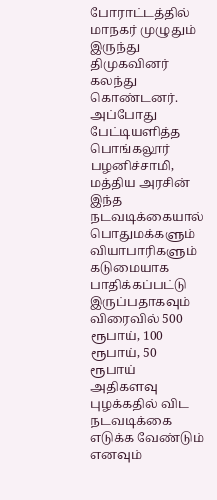போராட்டத்தில் மாநகர் முழுதும் இருந்து திமுகவினர் கலந்து கொண்டனர். அப்போது பேட்டியளித்த பொங்கலூர் பழனிச்சாமி, மத்திய அரசின் இந்த நடவடிக்கையால் பொதுமக்களும் வியாபாரிகளும் கடுமையாக பாதிக்கப்பட்டு இருப்பதாகவும் விரைவில் 500 ரூபாய், 100 ரூபாய், 50 ரூபாய் அதிகளவு புழக்கதில் விட நடவடிக்கை எடுக்க வேண்டும் எனவும்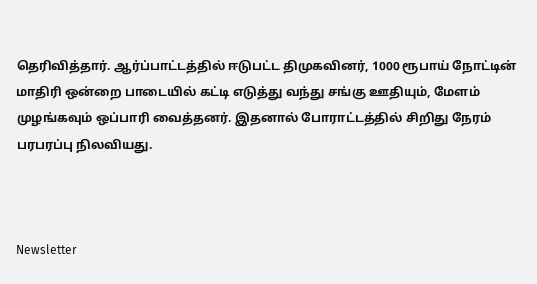தெரிவித்தார். ஆர்ப்பாட்டத்தில் ஈடுபட்ட திமுகவினர், 1000 ரூபாய் நோட்டின் மாதிரி ஒன்றை பாடையில் கட்டி எடுத்து வந்து சங்கு ஊதியும், மேளம் முழங்கவும் ஒப்பாரி வைத்தனர். இதனால் போராட்டத்தில் சிறிது நேரம் பரபரப்பு நிலவியது.



Newsletter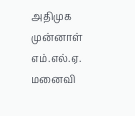அதிமுக முன்னாள் எம்.எல்.ஏ. மனைவி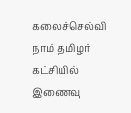கலைச்செல்வி நாம் தமிழர் கட்சியில் இணைவு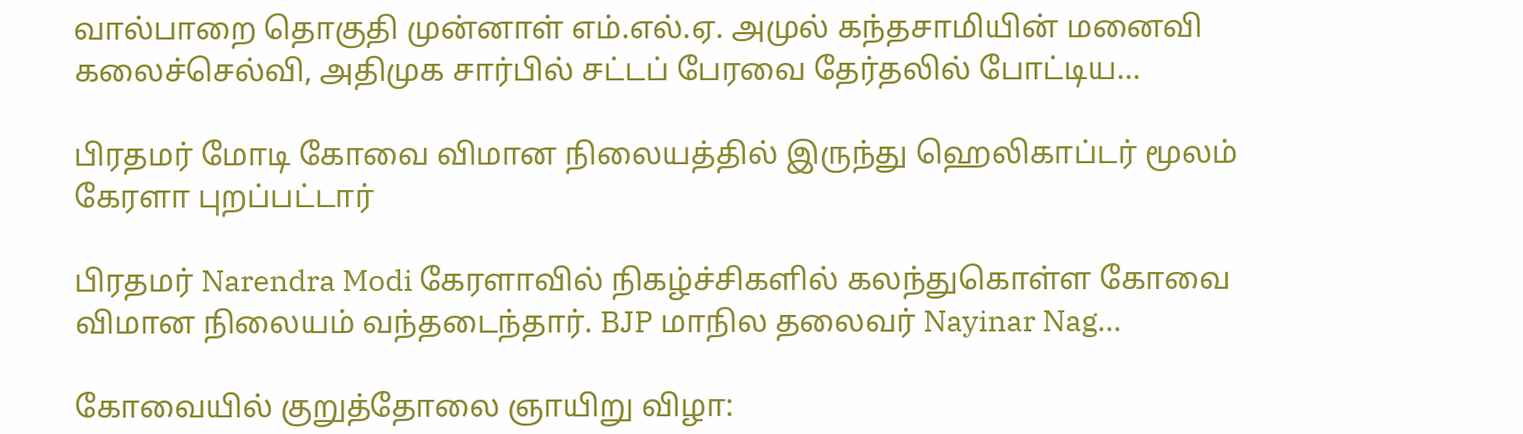வால்பாறை தொகுதி முன்னாள் எம்.எல்.ஏ. அமுல் கந்தசாமியின் மனைவி கலைச்செல்வி, அதிமுக சார்பில் சட்டப் பேரவை தேர்தலில் போட்டிய...

பிரதமர் மோடி கோவை விமான நிலையத்தில் இருந்து ஹெலிகாப்டர் மூலம் கேரளா புறப்பட்டார்

பிரதமர் Narendra Modi கேரளாவில் நிகழ்ச்சிகளில் கலந்துகொள்ள கோவை விமான நிலையம் வந்தடைந்தார். BJP மாநில தலைவர் Nayinar Nag...

கோவையில் குறுத்தோலை ஞாயிறு விழா: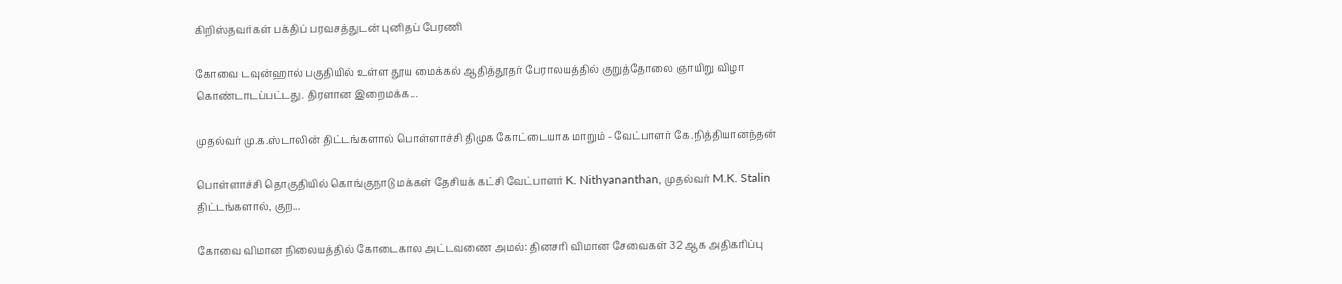கிறிஸ்தவர்கள் பக்திப் பரவசத்துடன் புனிதப் பேரணி

கோவை டவுன்ஹால் பகுதியில் உள்ள தூய மைக்கல் ஆதித்தூதர் பேராலயத்தில் குறுத்தோலை ஞாயிறு விழா கொண்டாடப்பட்டது. திரளான இறைமக்க...

முதல்வர் மு.க.ஸ்டாலின் திட்டங்களால் பொள்ளாச்சி திமுக கோட்டையாக மாறும் - வேட்பாளர் கே.நித்தியானந்தன்

பொள்ளாச்சி தொகுதியில் கொங்குநாடு மக்கள் தேசியக் கட்சி வேட்பாளர் K. Nithyananthan, முதல்வர் M.K. Stalin திட்டங்களால், குற...

கோவை விமான நிலையத்தில் கோடைகால அட்டவணை அமல்: தினசரி விமான சேவைகள் 32 ஆக அதிகரிப்பு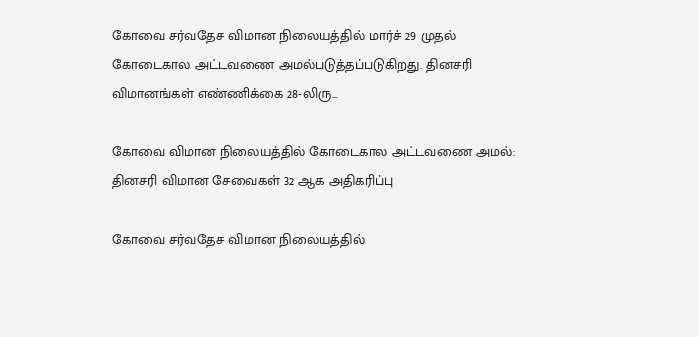கோவை சர்வதேச விமான நிலையத்தில் மார்ச் 29 முதல் கோடைகால அட்டவணை அமல்படுத்தப்படுகிறது. தினசரி விமானங்கள் எண்ணிக்கை 28-லிரு...

கோவை விமான நிலையத்தில் கோடைகால அட்டவணை அமல்: தினசரி விமான சேவைகள் 32 ஆக அதிகரிப்பு

கோவை சர்வதேச விமான நிலையத்தில்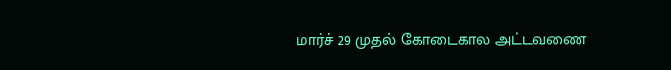மார்ச் 29 முதல் கோடைகால அட்டவணை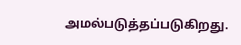அமல்படுத்தப்படுகிறது.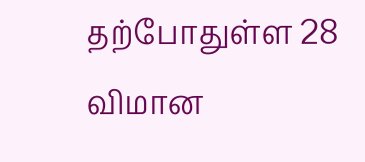தற்போதுள்ள 28 விமான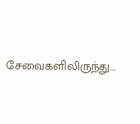சேவைகளிலிருந்து...